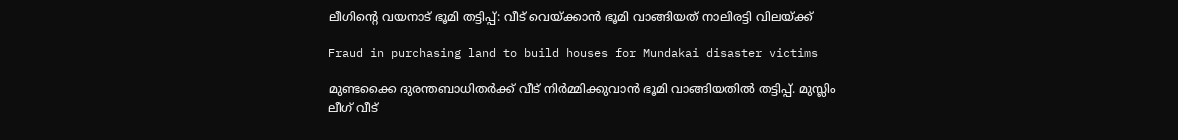ലീഗിന്റെ വയനാട് ഭൂമി തട്ടിപ്പ്: വീട് വെയ്ക്കാൻ ഭൂമി വാങ്ങിയത് നാലിരട്ടി വിലയ്ക്ക്

Fraud in purchasing land to build houses for Mundakai disaster victims

മുണ്ടക്കൈ ദുരന്തബാധിതർക്ക് വീട് നിർമ്മിക്കുവാൻ ഭൂമി വാങ്ങിയതിൽ തട്ടിപ്പ്. മുസ്ലിം ലീഗ് വീട്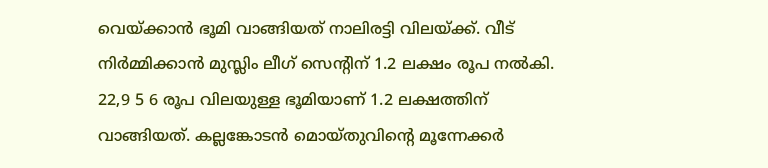വെയ്ക്കാൻ ഭൂമി വാങ്ങിയത് നാലിരട്ടി വിലയ്ക്ക്. വീട് നിർമ്മിക്കാൻ മുസ്ലിം ലീഗ് സെന്റിന് 1.2 ലക്ഷം രൂപ നൽകി. 22,9 5 6 രൂപ വിലയുള്ള ഭൂമിയാണ് 1.2 ലക്ഷത്തിന് വാങ്ങിയത്. കല്ലങ്കോടൻ മൊയ്തുവിന്റെ മൂന്നേക്കർ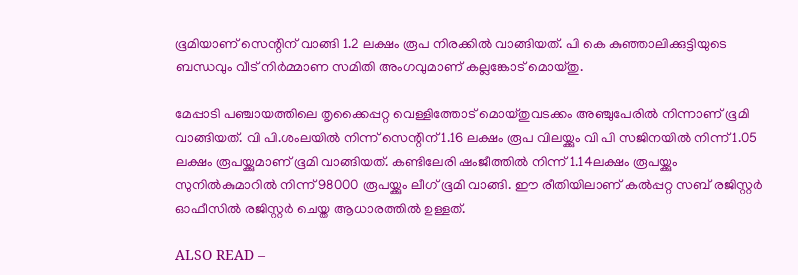ഭൂമിയാണ് സെന്റിന് വാങ്ങി 1.2 ലക്ഷം രൂപ നിരക്കിൽ വാങ്ങിയത്. പി കെ കുഞ്ഞാലിക്കുട്ടിയുടെ ബന്ധവും വീട് നിർമ്മാണ സമിതി അംഗവുമാണ് കല്ലങ്കോട് മൊയ്തു.

മേപ്പാടി പഞ്ചായത്തിലെ തൃക്കൈപ്പറ്റ വെള്ളിത്തോട് മൊയ്തുവടക്കം അഞ്ചുപേരിൽ നിന്നാണ് ഭൂമി വാങ്ങിയത്. വി പി.ശംലയിൽ നിന്ന് സെന്റിന് 1.16 ലക്ഷം രൂപ വിലയ്ക്കും വി പി സജിനയിൽ നിന്ന് 1.05 ലക്ഷം രൂപയ്ക്കുമാണ് ഭൂമി വാങ്ങിയത്. കണ്ടിലേരി ഷംജീത്തിൽ നിന്ന് 1.14ലക്ഷം രൂപയ്ക്കും സുനിൽകുമാറിൽ നിന്ന് 98000 രൂപയ്ക്കും ലീഗ് ഭൂമി വാങ്ങി. ഈ രീതിയിലാണ് കൽപ്പറ്റ സബ് രജിസ്റ്റർ ഓഫീസിൽ രജിസ്റ്റർ ചെയ്ത ആധാരത്തിൽ ഉള്ളത്.

ALSO READ –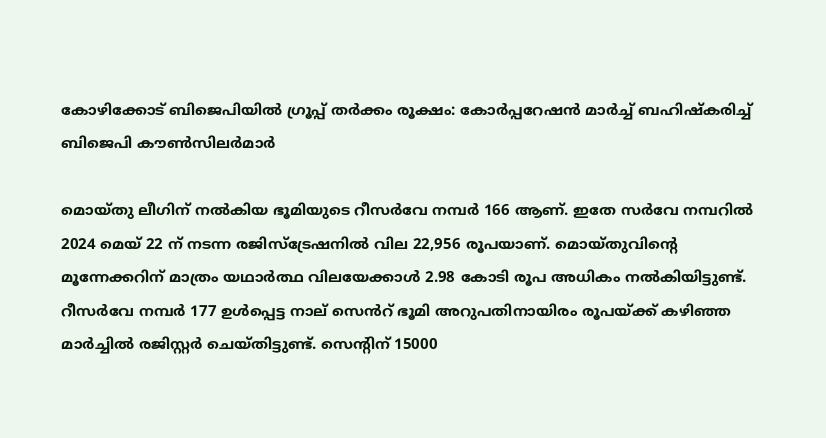കോഴിക്കോട് ബിജെപിയിൽ ഗ്രൂപ്പ് തർക്കം രൂക്ഷം: കോർപ്പറേഷൻ മാർച്ച് ബഹിഷ്കരിച്ച് ബിജെപി കൗൺസിലർമാർ

മൊയ്തു ലീഗിന് നൽകിയ ഭൂമിയുടെ റീസർവേ നമ്പർ 166 ആണ്. ഇതേ സർവേ നമ്പറിൽ 2024 മെയ് 22 ന് നടന്ന രജിസ്ട്രേഷനിൽ വില 22,956 രൂപയാണ്. മൊയ്തുവിന്റെ മൂന്നേക്കറിന് മാത്രം യഥാർത്ഥ വിലയേക്കാൾ 2.98 കോടി രൂപ അധികം നൽകിയിട്ടുണ്ട്.
റീസർവേ നമ്പർ 177 ഉൾപ്പെട്ട നാല് സെൻറ് ഭൂമി അറുപതിനായിരം രൂപയ്ക്ക് കഴിഞ്ഞ മാർച്ചിൽ രജിസ്റ്റർ ചെയ്തിട്ടുണ്ട്. സെന്റിന് 15000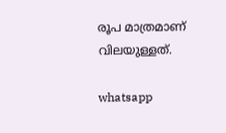രൂപ മാത്രമാണ് വിലയുള്ളത്.

whatsapp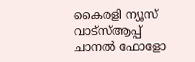കൈരളി ന്യൂസ് വാട്‌സ്ആപ്പ് ചാനല്‍ ഫോളോ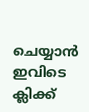ചെയ്യാന്‍ ഇവിടെ ക്ലിക്ക്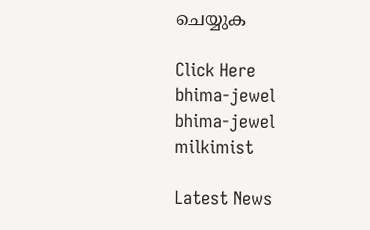ചെയ്യുക

Click Here
bhima-jewel
bhima-jewel
milkimist

Latest News